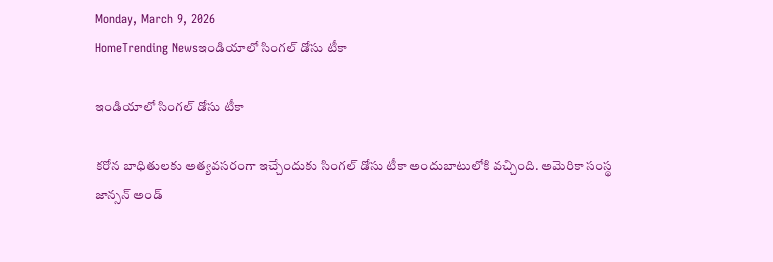Monday, March 9, 2026
HomeTrending Newsఇండియాలో సింగల్ డోసు టీకా

ఇండియాలో సింగల్ డోసు టీకా

కరోన బాధితులకు అత్యవసరంగా ఇచ్చేందుకు సింగల్ డోసు టీకా అందుబాటులోకి వచ్చింది. అమెరికా సంస్థ జాన్సన్ అండ్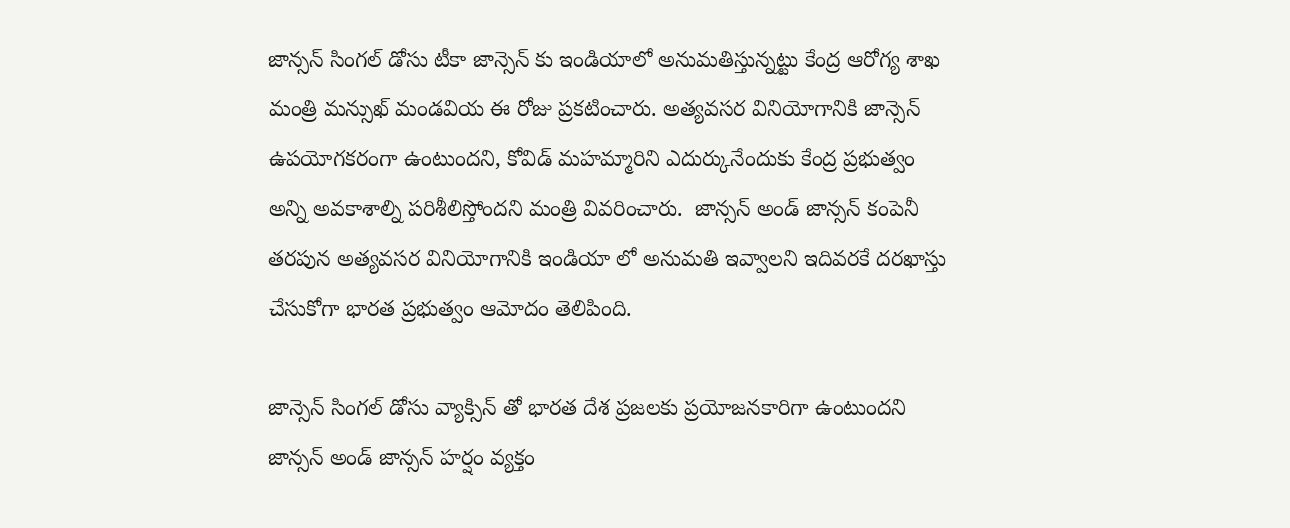జాన్సన్ సింగల్ డోసు టీకా జాన్సెన్ కు ఇండియాలో అనుమతిస్తున్నట్టు కేంద్ర ఆరోగ్య శాఖ మంత్రి మన్సుఖ్ మండవియ ఈ రోజు ప్రకటించారు. అత్యవసర వినియోగానికి జాన్సెన్ ఉపయోగకరంగా ఉంటుందని, కోవిడ్ మహమ్మారిని ఎదుర్కునేందుకు కేంద్ర ప్రభుత్వం అన్ని అవకాశాల్ని పరిశీలిస్తోందని మంత్రి వివరించారు.  జాన్సన్ అండ్ జాన్సన్ కంపెనీ తరపున అత్యవసర వినియోగానికి ఇండియా లో అనుమతి ఇవ్వాలని ఇదివరకే దరఖాస్తు చేసుకోగా భారత ప్రభుత్వం ఆమోదం తెలిపింది.

జాన్సెన్ సింగల్ డోసు వ్యాక్సిన్ తో భారత దేశ ప్రజలకు ప్రయోజనకారిగా ఉంటుందని జాన్సన్ అండ్ జాన్సన్ హర్షం వ్యక్తం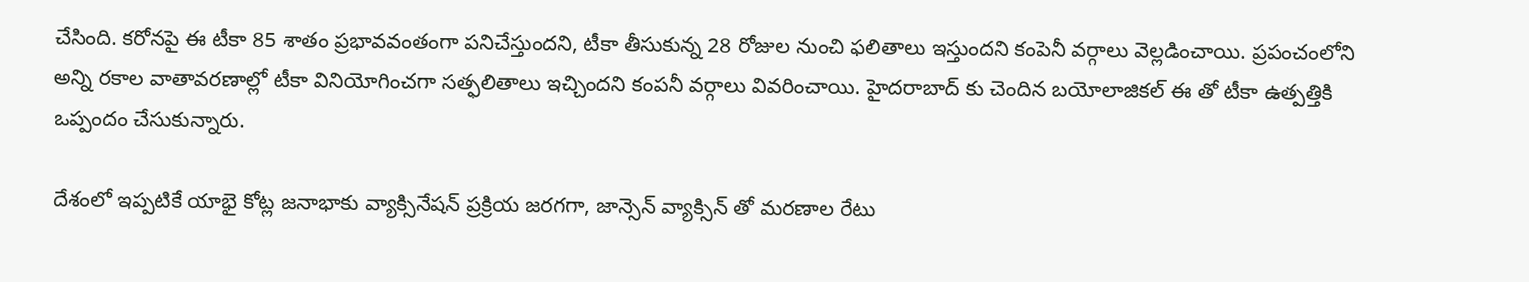చేసింది. కరోనపై ఈ టీకా 85 శాతం ప్రభావవంతంగా పనిచేస్తుందని, టీకా తీసుకున్న 28 రోజుల నుంచి ఫలితాలు ఇస్తుందని కంపెనీ వర్గాలు వెల్లడించాయి. ప్రపంచంలోని అన్ని రకాల వాతావరణాల్లో టీకా వినియోగించగా సత్ఫలితాలు ఇచ్చిందని కంపనీ వర్గాలు వివరించాయి. హైదరాబాద్ కు చెందిన బయోలాజికల్ ఈ తో టీకా ఉత్పత్తికి ఒప్పందం చేసుకున్నారు.

దేశంలో ఇప్పటికే యాభై కోట్ల జనాభాకు వ్యాక్సినేషన్ ప్రక్రియ జరగగా, జాన్సెన్ వ్యాక్సిన్ తో మరణాల రేటు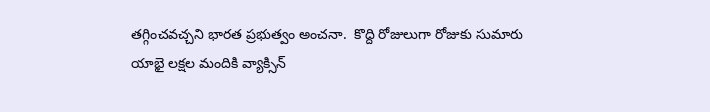తగ్గించవచ్చని భారత ప్రభుత్వం అంచనా.  కొద్ది రోజులుగా రోజుకు సుమారు యాభై లక్షల మందికి వ్యాక్సిన్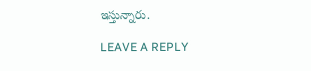ఇస్తున్నారు.

LEAVE A REPLY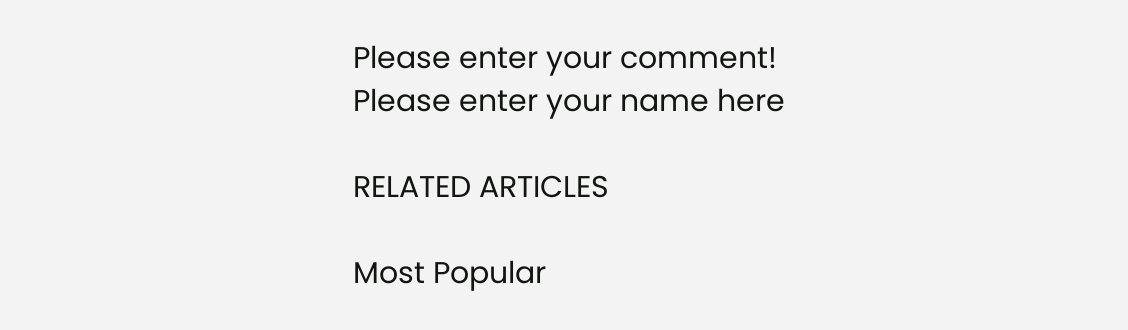Please enter your comment!
Please enter your name here

RELATED ARTICLES

Most Popular